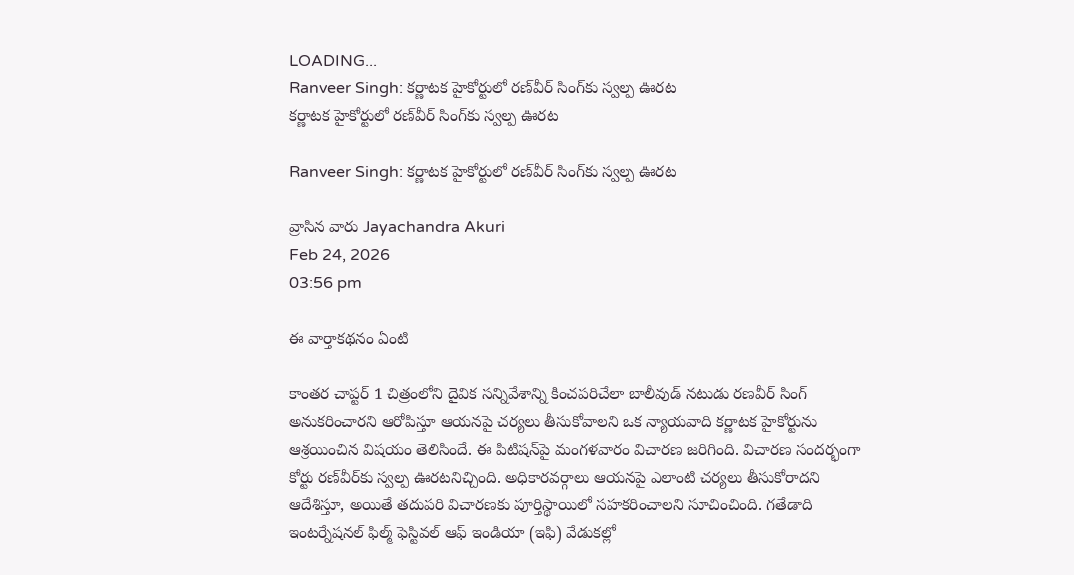LOADING...
Ranveer Singh: కర్ణాటక హైకోర్టులో రణ్‌వీర్ సింగ్‌కు స్వల్ప ఊరట
కర్ణాటక హైకోర్టులో రణ్‌వీర్ సింగ్‌కు స్వల్ప ఊరట

Ranveer Singh: కర్ణాటక హైకోర్టులో రణ్‌వీర్ సింగ్‌కు స్వల్ప ఊరట

వ్రాసిన వారు Jayachandra Akuri
Feb 24, 2026
03:56 pm

ఈ వార్తాకథనం ఏంటి

కాంతర చాప్టర్ 1 చిత్రంలోని దైవిక సన్నివేశాన్ని కించపరిచేలా బాలీవుడ్ నటుడు రణవీర్ సింగ్ అనుకరించారని ఆరోపిస్తూ ఆయనపై చర్యలు తీసుకోవాలని ఒక న్యాయవాది కర్ణాటక హైకోర్టును ఆశ్రయించిన విషయం తెలిసిందే. ఈ పిటిషన్‌పై మంగళవారం విచారణ జరిగింది. విచారణ సందర్భంగా కోర్టు రణ్‌వీర్‌కు స్వల్ప ఊరటనిచ్చింది. అధికారవర్గాలు ఆయనపై ఎలాంటి చర్యలు తీసుకోరాదని ఆదేశిస్తూ, అయితే తదుపరి విచారణకు పూర్తిస్థాయిలో సహకరించాలని సూచించింది. గతేడాది ఇంటర్నేషనల్ ఫిల్మ్ ఫెస్టివల్ ఆఫ్ ఇండియా (ఇఫి) వేడుకల్లో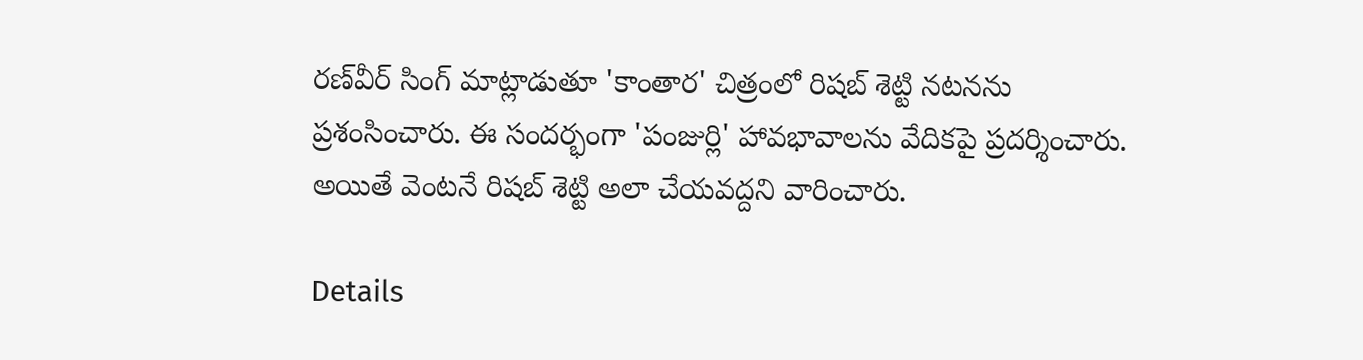రణ్‌వీర్ సింగ్ మాట్లాడుతూ 'కాంతార' చిత్రంలో రిషబ్ శెట్టి నటనను ప్రశంసించారు. ఈ సందర్భంగా 'పంజుర్లి' హావభావాలను వేదికపై ప్రదర్శించారు. అయితే వెంటనే రిషబ్ శెట్టి అలా చేయవద్దని వారించారు.

Details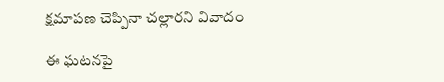క్షమాపణ చెప్పినా చల్లారని వివాదం

ఈ ఘటనపై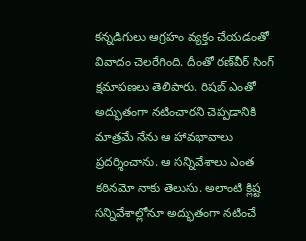కన్నడిగులు ఆగ్రహం వ్యక్తం చేయడంతో వివాదం చెలరేగింది. దీంతో రణ్‌వీర్ సింగ్ క్షమాపణలు తెలిపారు. రిషబ్ ఎంతో అద్భుతంగా నటించారని చెప్పడానికి మాత్రమే నేను ఆ హావభావాలు ప్రదర్శించాను. ఆ సన్నివేశాలు ఎంత కఠినమో నాకు తెలుసు. అలాంటి క్లిష్ట సన్నివేశాల్లోనూ అద్భుతంగా నటించే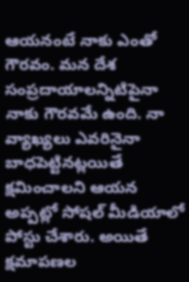ఆయనంటే నాకు ఎంతో గౌరవం. మన దేశ సంప్రదాయాలన్నిటిపైనా నాకు గౌరవమే ఉంది. నా వ్యాఖ్యలు ఎవరినైనా బాధపెట్టినట్లయితే క్షమించాలని ఆయన అప్పట్లో సోషల్ మీడియాలో పోస్టు చేశారు. అయితే క్షమాపణల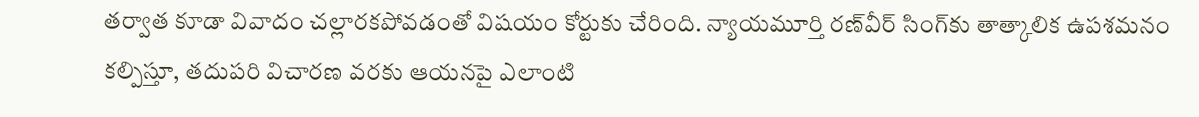తర్వాత కూడా వివాదం చల్లారకపోవడంతో విషయం కోర్టుకు చేరింది. న్యాయమూర్తి రణ్‌వీర్ సింగ్‌కు తాత్కాలిక ఉపశమనం కల్పిస్తూ, తదుపరి విచారణ వరకు ఆయనపై ఎలాంటి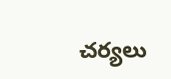చర్యలు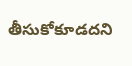తీసుకోకూడదని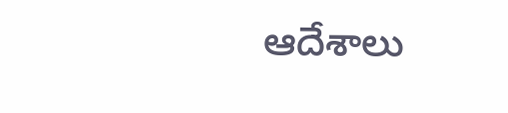ఆదేశాలు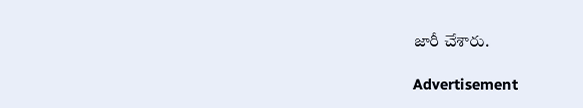జారీ చేశారు.

Advertisement